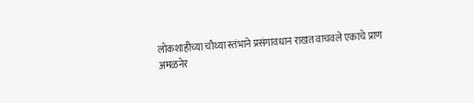लोकशाहीच्या चौथ्या स्तंभाने प्रसंगावधान राखत वाचवले एकाचे प्राण
अमळनेर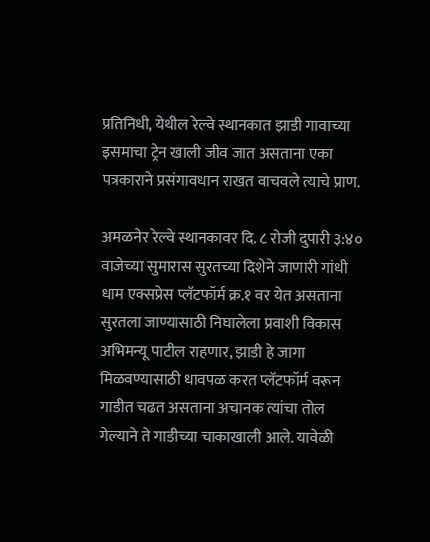प्रतिनिधी, येथील रेल्वे स्थानकात झाडी गावाच्या इसमाचा ट्रेन खाली जीव जात असताना एका पत्रकाराने प्रसंगावधान राखत वाचवले त्याचे प्राण.

अमळनेर रेल्वे स्थानकावर दि. ८ रोजी दुपारी ३:४० वाजेच्या सुमारास सुरतच्या दिशेने जाणारी गांधी धाम एक्सप्रेस प्लॅटफॉर्म क्र.१ वर येत असताना सुरतला जाण्यासाठी निघालेला प्रवाशी विकास अभिमन्यू पाटील राहणार, झाडी हे जागा मिळवण्यासाठी धावपळ करत प्लॅटफॉर्म वरून गाडीत चढत असताना अचानक त्यांचा तोल गेल्याने ते गाडीच्या चाकाखाली आले. यावेळी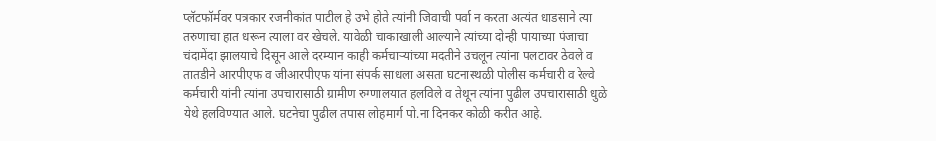प्लॅटफॉर्मवर पत्रकार रजनीकांत पाटील हे उभे होते त्यांनी जिवाची पर्वा न करता अत्यंत धाडसाने त्या तरुणाचा हात धरून त्याला वर खेचले. यावेळी चाकाखाली आल्याने त्यांच्या दोन्ही पायाच्या पंजाचा चंदामेंदा झालयाचे दिसून आले दरम्यान काही कर्मचाऱ्यांच्या मदतीने उचलून त्यांना पलटावर ठेवले व तातडीने आरपीएफ व जीआरपीएफ यांना संपर्क साधला असता घटनास्थळी पोलीस कर्मचारी व रेल्वे कर्मचारी यांनी त्यांना उपचारासाठी ग्रामीण रुग्णालयात हलविले व तेथून त्यांना पुढील उपचारासाठी धुळे येथे हलविण्यात आले. घटनेचा पुढील तपास लोहमार्ग पो.ना दिनकर कोळी करीत आहे.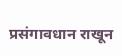प्रसंगावधान राखून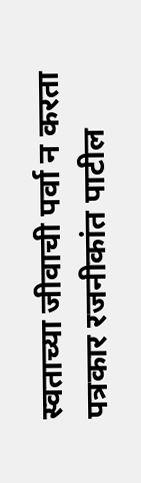स्वताच्या जीवाची पर्वा न करता पत्रकार रजनीकांत पाटील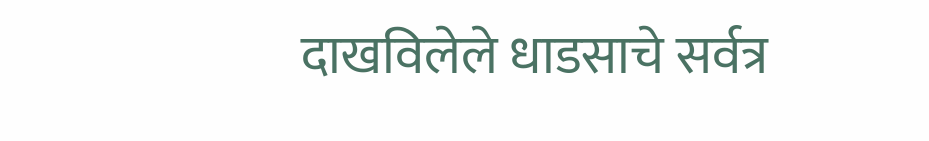दाखविलेले धाडसाचे सर्वत्र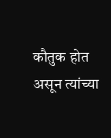कौतुक होत असून त्यांच्या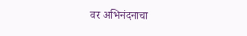वर अभिनंदनाचा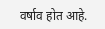वर्षाव होत आहे.